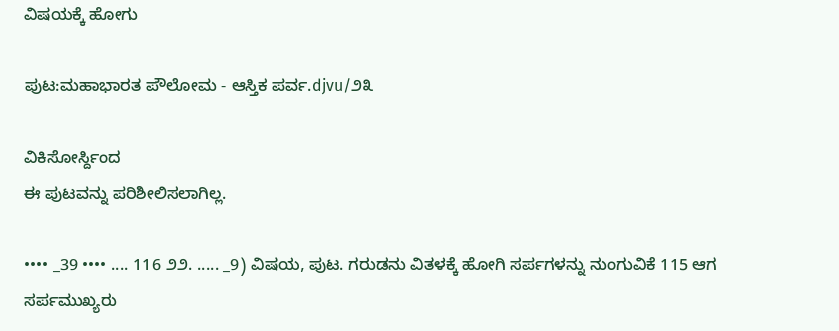ವಿಷಯಕ್ಕೆ ಹೋಗು

ಪುಟ:ಮಹಾಭಾರತ ಪೌಲೋಮ - ಆಸ್ತಿಕ ಪರ್ವ.djvu/೨೩

ವಿಕಿಸೋರ್ಸ್ದಿಂದ
ಈ ಪುಟವನ್ನು ಪರಿಶೀಲಿಸಲಾಗಿಲ್ಲ.

•••• _39 •••• .... 116 ೨೨. ..... _9) ವಿಷಯ, ಪುಟ. ಗರುಡನು ವಿತಳಕ್ಕೆ ಹೋಗಿ ಸರ್ಪಗಳನ್ನು ನುಂಗುವಿಕೆ 115 ಆಗ ಸರ್ಪಮುಖ್ಯರು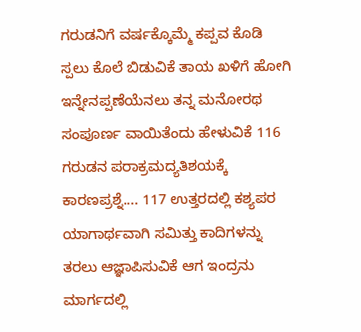ಗರುಡನಿಗೆ ವರ್ಷಕ್ಕೊಮ್ಮೆ ಕಪ್ಪವ ಕೊಡಿ ಸ್ಪಲು ಕೊಲೆ ಬಿಡುವಿಕೆ ತಾಯ ಖಳಿಗೆ ಹೋಗಿ ಇನ್ನೇನಪ್ಪಣೆಯೆನಲು ತನ್ನ ಮನೋರಥ ಸಂಪೂರ್ಣ ವಾಯಿತೆಂದು ಹೇಳುವಿಕೆ 116 ಗರುಡನ ಪರಾಕ್ರಮದ್ಯತಿಶಯಕ್ಕೆ ಕಾರಣಪ್ರಶ್ನೆ.... 117 ಉತ್ತರದಲ್ಲಿ ಕಶ್ಯಪರ ಯಾಗಾರ್ಥವಾಗಿ ಸಮಿತ್ತು ಕಾದಿಗಳನ್ನು ತರಲು ಆಜ್ಞಾಪಿಸುವಿಕೆ ಆಗ ಇಂದ್ರನು ಮಾರ್ಗದಲ್ಲಿ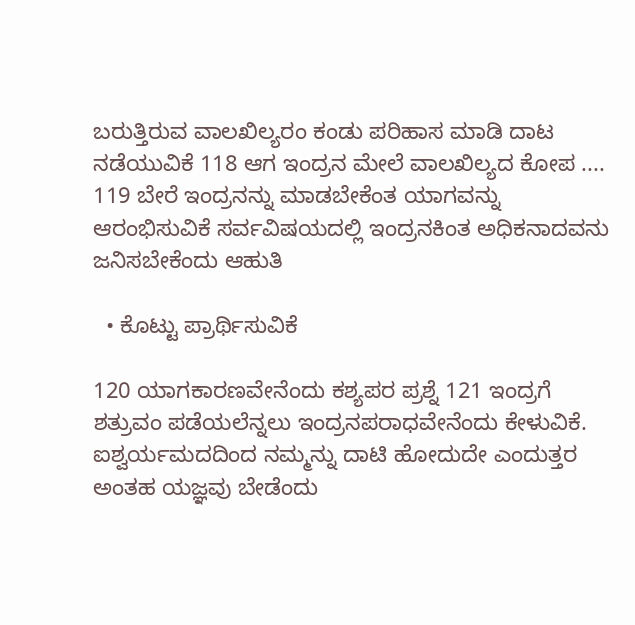ಬರುತ್ತಿರುವ ವಾಲಖಿಲ್ಯರಂ ಕಂಡು ಪರಿಹಾಸ ಮಾಡಿ ದಾಟ ನಡೆಯುವಿಕೆ 118 ಆಗ ಇಂದ್ರನ ಮೇಲೆ ವಾಲಖಿಲ್ಯದ ಕೋಪ .... 119 ಬೇರೆ ಇಂದ್ರನನ್ನು ಮಾಡಬೇಕೆಂತ ಯಾಗವನ್ನು ಆರಂಭಿಸುವಿಕೆ ಸರ್ವವಿಷಯದಲ್ಲಿ ಇಂದ್ರನಕಿಂತ ಅಧಿಕನಾದವನು ಜನಿಸಬೇಕೆಂದು ಆಹುತಿ

  • ಕೊಟ್ಟು ಪ್ರಾರ್ಥಿಸುವಿಕೆ

120 ಯಾಗಕಾರಣವೇನೆಂದು ಕಶ್ಯಪರ ಪ್ರಶ್ನೆ 121 ಇಂದ್ರಗೆ ಶತ್ರುವಂ ಪಡೆಯಲೆನ್ನಲು ಇಂದ್ರನಪರಾಧವೇನೆಂದು ಕೇಳುವಿಕೆ. ಐಶ್ವರ್ಯಮದದಿಂದ ನಮ್ಮನ್ನು ದಾಟಿ ಹೋದುದೇ ಎಂದುತ್ತರ ಅಂತಹ ಯಜ್ಞವು ಬೇಡೆಂದು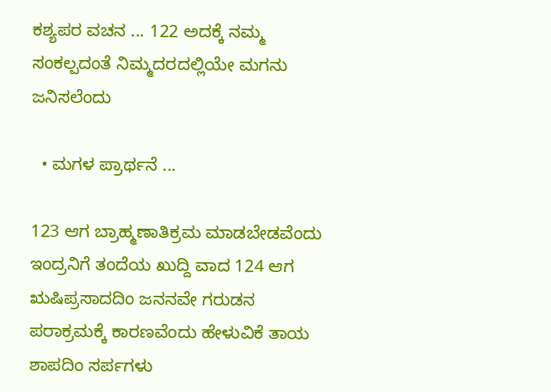ಕಶ್ಯಪರ ವಚನ ... 122 ಅದಕ್ಕೆ ನಮ್ಮ ಸಂಕಲ್ಪದಂತೆ ನಿಮ್ಮದರದಲ್ಲಿಯೇ ಮಗನು ಜನಿಸಲೆಂದು

  • ಮಗಳ ಪ್ರಾರ್ಥನೆ ...

123 ಆಗ ಬ್ರಾಹ್ಮಣಾತಿಕ್ರಮ ಮಾಡಬೇಡವೆಂದು ಇಂದ್ರನಿಗೆ ತಂದೆಯ ಖುದ್ದಿ ವಾದ 124 ಆಗ ಋಷಿಪ್ರಸಾದದಿಂ ಜನನವೇ ಗರುಡನ ಪರಾಕ್ರಮಕ್ಕೆ ಕಾರಣವೆಂದು ಹೇಳುವಿಕೆ ತಾಯ ಶಾಪದಿಂ ಸರ್ಪಗಳು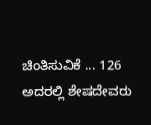ಚಿಂತಿಸುವಿಕೆ ... 126 ಅದರಲ್ಲಿ ಶೇಷದೇವರು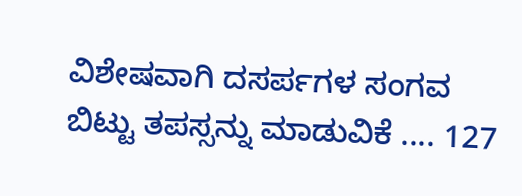ವಿಶೇಷವಾಗಿ ದಸರ್ಪಗಳ ಸಂಗವ ಬಿಟ್ಟು ತಪಸ್ಸನ್ನು ಮಾಡುವಿಕೆ .... 127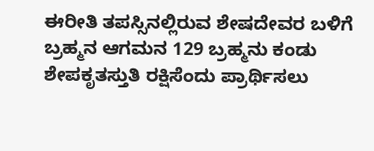ಈರೀತಿ ತಪಸ್ಸಿನಲ್ಲಿರುವ ಶೇಷದೇವರ ಬಳಿಗೆ ಬ್ರಹ್ಮನ ಆಗಮನ 129 ಬ್ರಹ್ಮನು ಕಂಡು ಶೇಪಕೃತಸ್ತುತಿ ರಕ್ಷಿಸೆಂದು ಪ್ರಾರ್ಥಿಸಲು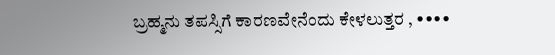ಬ್ರಹ್ಮನು ತಪಸ್ಸಿಗೆ ಕಾರಣವೇನೆಂದು ಕೇಳಲುತ್ತರ , ••••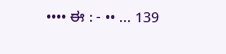•••• ಈ : - •• ... 139